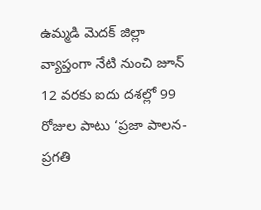ఉమ్మడి మెదక్ జిల్లా వ్యాప్తంగా నేటి నుంచి జూన్ 12 వరకు ఐదు దశల్లో 99 రోజుల పాటు ‘ప్రజా పాలన-ప్రగతి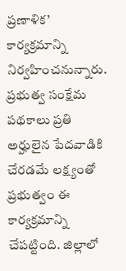ప్రణాళిక’ కార్యక్రమాన్ని నిర్వహించనున్నారు. ప్రభుత్వ సంక్షేమ పథకాలు ప్రతి అర్హులైన పేదవాడికి చేరడమే లక్ష్యంతో ప్రభుత్వం ఈ కార్యక్రమాన్ని చేపట్టింది. జిల్లాలో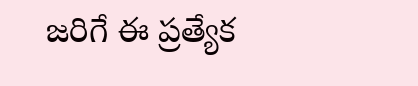జరిగే ఈ ప్రత్యేక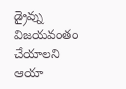డ్రైవ్ను విజయవంతం చేయాలని ఆయా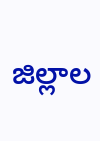జిల్లాల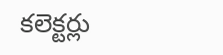కలెక్టర్లు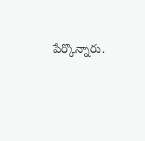పేర్కొన్నారు.